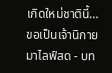เกิดใหม่ชาตินี้… ขอเป็นเจ้านิกายมาไลฟ์สด - บท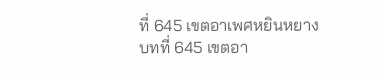ที่ 645 เขตอาเพศหยินหยาง
บทที่ 645 เขตอา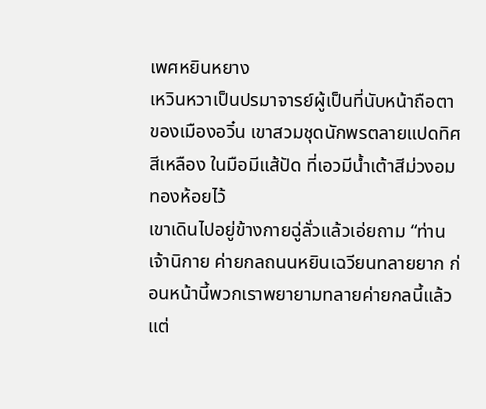เพศหยินหยาง
เหวินหวาเป็นปรมาจารย์ผู้เป็นที่นับหน้าถือตาของเมืองอวิ๋น เขาสวมชุดนักพรตลายแปดทิศสีเหลือง ในมือมีแส้ปัด ที่เอวมีน้ำเต้าสีม่วงอมทองห้อยไว้
เขาเดินไปอยู่ข้างกายฉู่ลั่วแล้วเอ่ยถาม “ท่านเจ้านิกาย ค่ายกลถนนหยินเฉวียนทลายยาก ก่อนหน้านี้พวกเราพยายามทลายค่ายกลนี้แล้ว แต่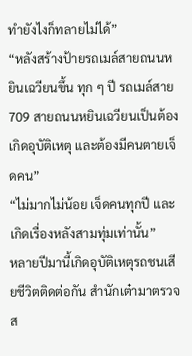ทำยังไงก็ทลายไม่ได้”
“หลังสร้างป้ายรถเมล์สายถนนหยินเฉวียนขึ้น ทุก ๆ ปี รถเมล์สาย 709 สายถนนหยินเฉวียนเป็นต้องเกิดอุบัติเหตุ และต้องมีคนตายเจ็ดคน”
“ไม่มากไม่น้อย เจ็ดคนทุกปี และเกิดเรื่องหลังสามทุ่มเท่านั้น”
หลายปีมานี้เกิดอุบัติเหตุรถชนเสียชีวิตติดต่อกัน สำนักเต๋ามาตรวจส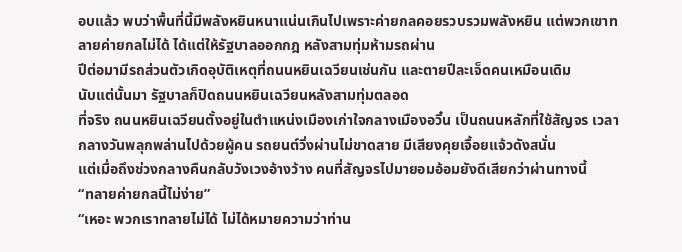อบแล้ว พบว่าพื้นที่นี้มีพลังหยินหนาแน่นเกินไปเพราะค่ายกลคอยรวบรวมพลังหยิน แต่พวกเขาทลายค่ายกลไม่ได้ ได้แต่ให้รัฐบาลออกกฎ หลังสามทุ่มห้ามรถผ่าน
ปีต่อมามีรถส่วนตัวเกิดอุบัติเหตุที่ถนนหยินเฉวียนเช่นกัน และตายปีละเจ็ดคนเหมือนเดิม
นับแต่นั้นมา รัฐบาลก็ปิดถนนหยินเฉวียนหลังสามทุ่มตลอด
ที่จริง ถนนหยินเฉวียนตั้งอยู่ในตำแหน่งเมืองเก่าใจกลางเมืองอวิ๋น เป็นถนนหลักที่ใช้สัญจร เวลากลางวันพลุกพล่านไปด้วยผู้คน รถยนต์วิ่งผ่านไม่ขาดสาย มีเสียงคุยเจื้อยแจ้วดังสนั่น
แต่เมื่อถึงช่วงกลางคืนกลับวังเวงอ้างว้าง คนที่สัญจรไปมายอมอ้อมยังดีเสียกว่าผ่านทางนี้
“ทลายค่ายกลนี้ไม่ง่าย”
“เหอะ พวกเราทลายไม่ได้ ไม่ได้หมายความว่าท่าน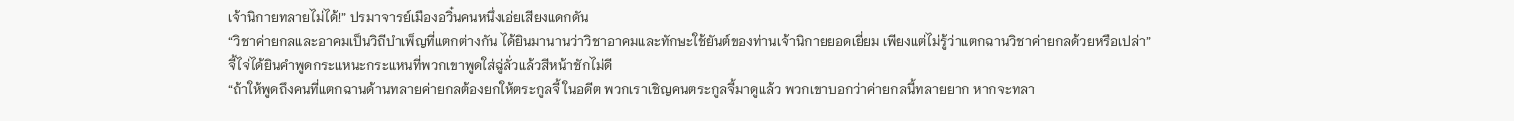เจ้านิกายทลายไม่ได้!” ปรมาจารย์เมืองอวิ๋นคนหนึ่งเอ่ยเสียงแดกดัน
“วิชาค่ายกลและอาคมเป็นวิถีบำเพ็ญที่แตกต่างกัน ได้ยินมานานว่าวิชาอาคมและทักษะใช้ยันต์ของท่านเจ้านิกายยอดเยี่ยม เพียงแต่ไม่รู้ว่าแตกฉานวิชาค่ายกลด้วยหรือเปล่า”
จี้ไจ่ได้ยินคำพูดกระแหนะกระแหนที่พวกเขาพูดใส่ฉู่ลั่วแล้วสีหน้าชักไม่ดี
“ถ้าให้พูดถึงคนที่แตกฉานด้านทลายค่ายกลต้องยกให้ตระกูลจี้ ในอดีต พวกเราเชิญคนตระกูลจี้มาดูแล้ว พวกเขาบอกว่าค่ายกลนี้ทลายยาก หากจะทลา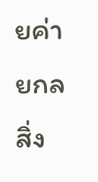ยค่ายกล สิ่ง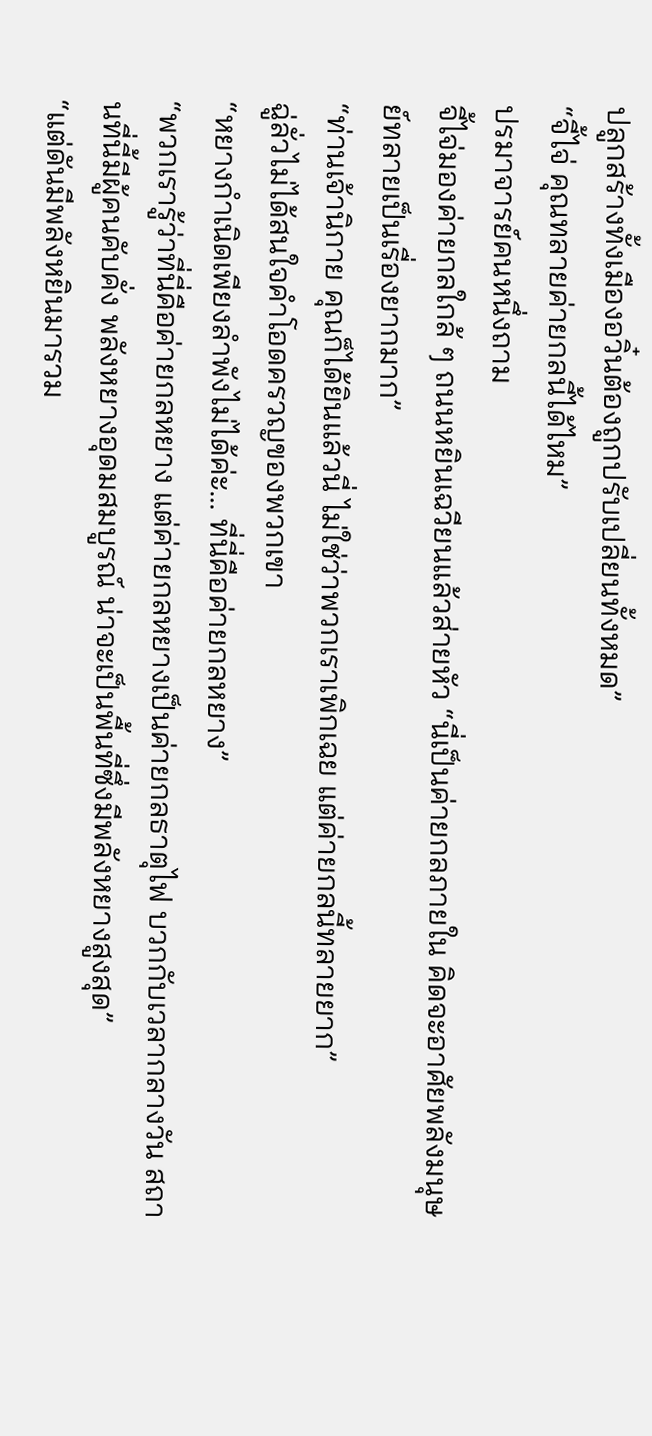ปลูกสร้างทั้งเมืองอวิ๋นต้องถูกปรับเปลี่ยนทั้งหมด”
“จี้ไจ่ คุณทลายค่ายกลนี้ได้ไหม”
ปรมาจารย์คนหนึ่งถาม
จี้ไจ่มองค่ายกลใกล้ ๆ ถนนหยินเฉวียนแล้วส่ายหัว “นี่เป็นค่ายกลภายใน คิดจะอาศัยพลังมนุษย์ทลายเป็นเรื่องยากมาก”
“ท่านเจ้านิกาย คุณก็ได้ยินแล้วนี่ ไม่ใช่ว่าพวกเราเพิกเฉย แต่ค่ายกลนี้ทลายยาก”
ฉู่ลั่วไม่ได้สนใจคำโอดครวญของพวกเขา
“หยางกำเนิดเพียงลำพังไม่ได้ค่ะ… ที่นี่คือค่ายกลหยาง”
“พวกเรารู้ว่าที่นี่คือค่ายกลหยาง แต่ค่ายกลหยางเป็นค่ายกลธาตุไฟ บวกกับเวลากลางวัน สถานที่นี้มีผู้คนคับคั่ง พลังหยางอุดมสมบูรณ์ น่าจะเป็นพื้นที่ซึ่งมีพลังหยางสูงสุด”
“แต่ดันมีพลังหยินมารวม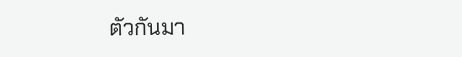ตัวกันมา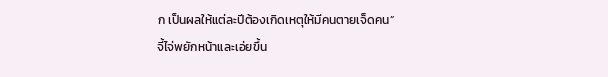ก เป็นผลให้แต่ละปีต้องเกิดเหตุให้มีคนตายเจ็ดคน”
จี้ไจ่พยักหน้าและเอ่ยขึ้น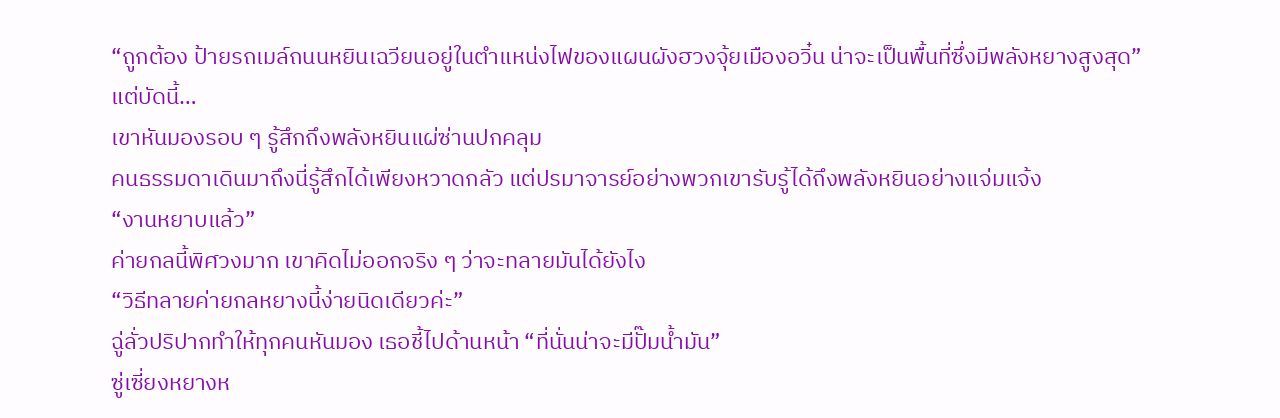“ถูกต้อง ป้ายรถเมล์ถนนหยินเฉวียนอยู่ในตำแหน่งไฟของแผนผังฮวงจุ้ยเมืองอวิ๋น น่าจะเป็นพื้นที่ซึ่งมีพลังหยางสูงสุด”
แต่บัดนี้…
เขาหันมองรอบ ๆ รู้สึกถึงพลังหยินแผ่ซ่านปกคลุม
คนธรรมดาเดินมาถึงนี่รู้สึกได้เพียงหวาดกลัว แต่ปรมาจารย์อย่างพวกเขารับรู้ได้ถึงพลังหยินอย่างแจ่มแจ้ง
“งานหยาบแล้ว”
ค่ายกลนี้พิศวงมาก เขาคิดไม่ออกจริง ๆ ว่าจะทลายมันได้ยังไง
“วิธีทลายค่ายกลหยางนี้ง่ายนิดเดียวค่ะ”
ฉู่ลั่วปริปากทำให้ทุกคนหันมอง เธอชี้ไปด้านหน้า “ที่นั่นน่าจะมีปั๊มน้ำมัน”
ซู่เซี่ยงหยางห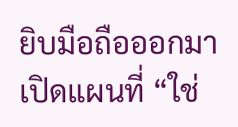ยิบมือถือออกมาเปิดแผนที่ “ใช่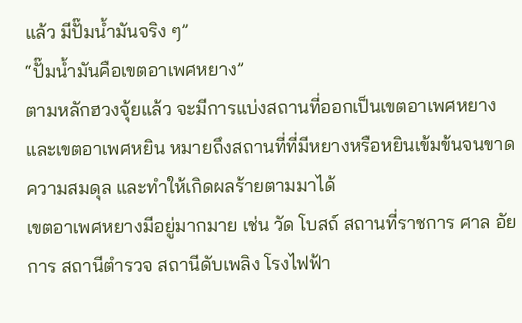แล้ว มีปั๊มน้ำมันจริง ๆ”
“ปั๊มน้ำมันคือเขตอาเพศหยาง”
ตามหลักฮวงจุ้ยแล้ว จะมีการแบ่งสถานที่ออกเป็นเขตอาเพศหยาง และเขตอาเพศหยิน หมายถึงสถานที่ที่มีหยางหรือหยินเข้มข้นจนขาดความสมดุล และทำให้เกิดผลร้ายตามมาได้
เขตอาเพศหยางมีอยู่มากมาย เช่น วัด โบสถ์ สถานที่ราชการ ศาล อัยการ สถานีตำรวจ สถานีดับเพลิง โรงไฟฟ้า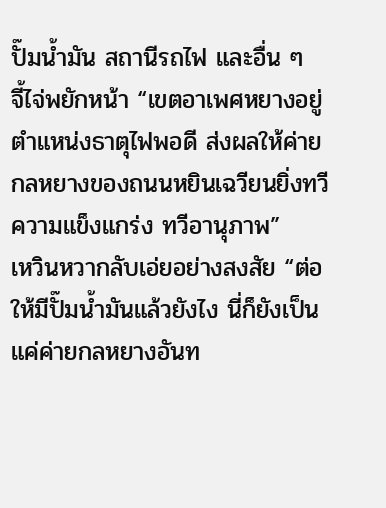ปั๊มน้ำมัน สถานีรถไฟ และอื่น ๆ
จี้ไจ่พยักหน้า “เขตอาเพศหยางอยู่ตำแหน่งธาตุไฟพอดี ส่งผลให้ค่ายกลหยางของถนนหยินเฉวียนยิ่งทวีความแข็งแกร่ง ทวีอานุภาพ”
เหวินหวากลับเอ่ยอย่างสงสัย “ต่อให้มีปั๊มน้ำมันแล้วยังไง นี่ก็ยังเป็นแค่ค่ายกลหยางอันท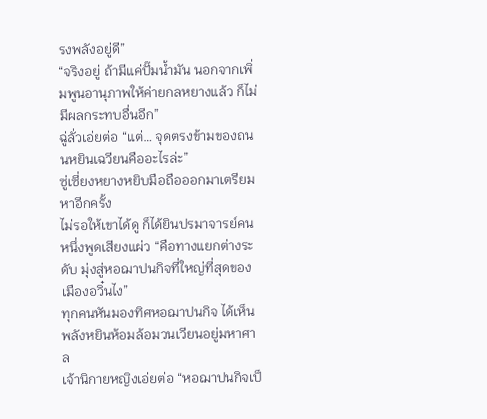รงพลังอยู่ดี”
“จริงอยู่ ถ้ามีแค่ปั๊มน้ำมัน นอกจากเพิ่มพูนอานุภาพให้ค่ายกลหยางแล้ว ก็ไม่มีผลกระทบอื่นอีก”
ฉู่ลั่วเอ่ยต่อ “แต่… จุดตรงข้ามของถนนหยินเฉวียนคืออะไรล่ะ”
ซู่เซี่ยงหยางหยิบมือถือออกมาเตรียมหาอีกครั้ง
ไม่รอให้เขาได้ดู ก็ได้ยินปรมาจารย์คนหนึ่งพูดเสียงแผ่ว “คือทางแยกต่างระดับ มุ่งสู่หอฌาปนกิจที่ใหญ่ที่สุดของเมืองอวิ๋นไง”
ทุกคนหันมองทิศหอฌาปนกิจ ได้เห็นพลังหยินห้อมล้อมวนเวียนอยู่มหาศาล
เจ้านิกายหญิงเอ่ยต่อ “หอฌาปนกิจเป็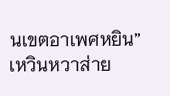นเขตอาเพศหยิน”
เหวินหวาส่าย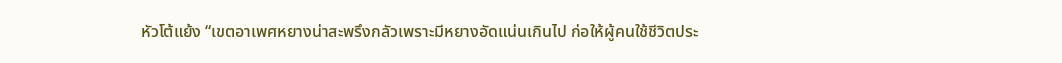หัวโต้แย้ง “เขตอาเพศหยางน่าสะพรึงกลัวเพราะมีหยางอัดแน่นเกินไป ก่อให้ผู้คนใช้ชีวิตประ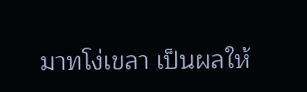มาทโง่เขลา เป็นผลให้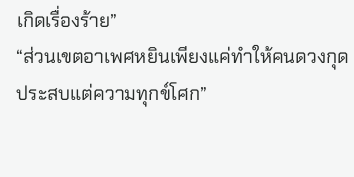เกิดเรื่องร้าย”
“ส่วนเขตอาเพศหยินเพียงแค่ทำให้คนดวงกุด ประสบแต่ความทุกข์โศก”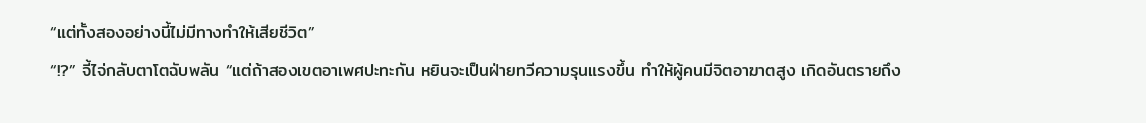“แต่ทั้งสองอย่างนี้ไม่มีทางทำให้เสียชีวิต”
“!?” จี้ไจ่กลับตาโตฉับพลัน “แต่ถ้าสองเขตอาเพศปะทะกัน หยินจะเป็นฝ่ายทวีความรุนแรงขึ้น ทำให้ผู้คนมีจิตอาฆาตสูง เกิดอันตรายถึง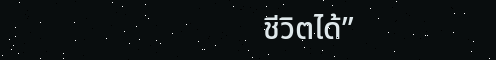ชีวิตได้”